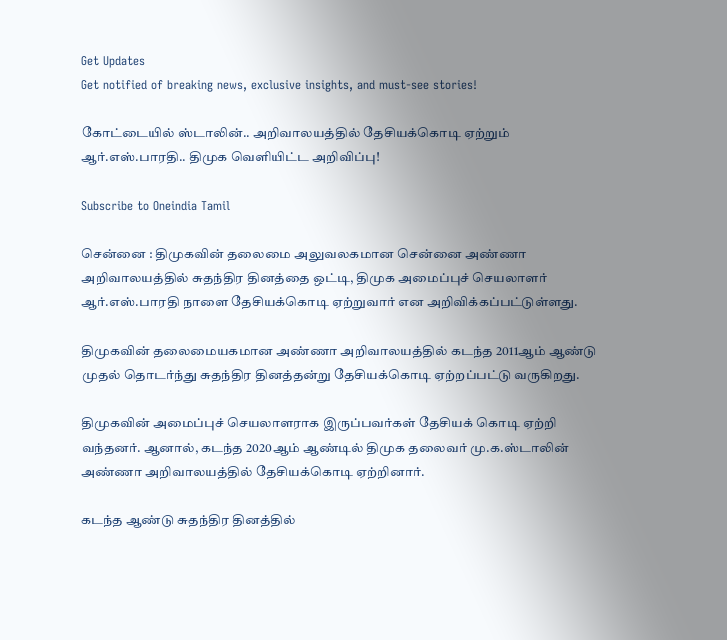Get Updates
Get notified of breaking news, exclusive insights, and must-see stories!

கோட்டையில் ஸ்டாலின்.. அறிவாலயத்தில் தேசியக்கொடி ஏற்றும் ஆர்.எஸ்.பாரதி.. திமுக வெளியிட்ட அறிவிப்பு!

Subscribe to Oneindia Tamil

சென்னை : திமுகவின் தலைமை அலுவலகமான சென்னை அண்ணா அறிவாலயத்தில் சுதந்திர தினத்தை ஒட்டி, திமுக அமைப்புச் செயலாளர் ஆர்.எஸ்.பாரதி நாளை தேசியக்கொடி ஏற்றுவார் என அறிவிக்கப்பட்டுள்ளது.

திமுகவின் தலைமையகமான அண்ணா அறிவாலயத்தில் கடந்த 2011ஆம் ஆண்டு முதல் தொடர்ந்து சுதந்திர தினத்தன்று தேசியக்கொடி ஏற்றப்பட்டு வருகிறது.

திமுகவின் அமைப்புச் செயலாளராக இருப்பவர்கள் தேசியக் கொடி ஏற்றி வந்தனர். ஆனால், கடந்த 2020ஆம் ஆண்டில் திமுக தலைவர் மு.க.ஸ்டாலின் அண்ணா அறிவாலயத்தில் தேசியக்கொடி ஏற்றினார்.

கடந்த ஆண்டு சுதந்திர தினத்தில்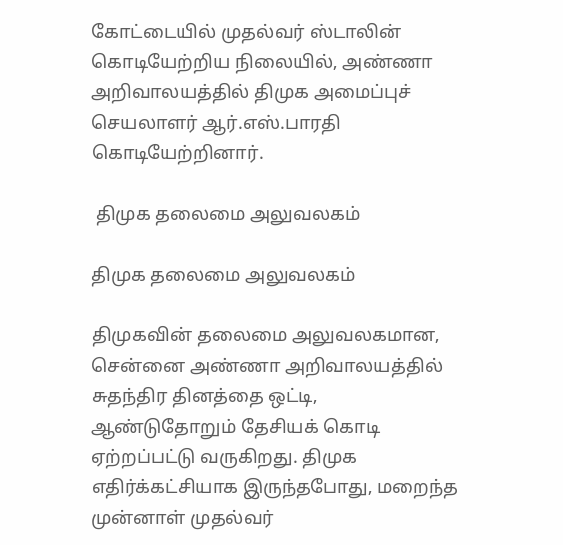கோட்டையில் முதல்வர் ஸ்டாலின் கொடியேற்றிய நிலையில், அண்ணா அறிவாலயத்தில் திமுக அமைப்புச் செயலாளர் ஆர்.எஸ்.பாரதி கொடியேற்றினார்.

 திமுக தலைமை அலுவலகம்

திமுக தலைமை அலுவலகம்

திமுகவின் தலைமை அலுவலகமான, சென்னை அண்ணா அறிவாலயத்தில் சுதந்திர தினத்தை ஒட்டி, ஆண்டுதோறும் தேசியக் கொடி ஏற்றப்பட்டு வருகிறது. திமுக எதிர்க்கட்சியாக இருந்தபோது, மறைந்த முன்னாள் முதல்வர்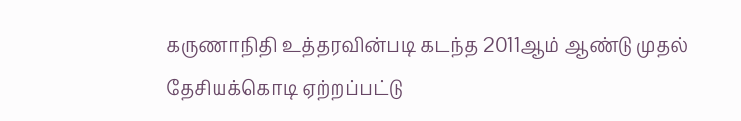கருணாநிதி உத்தரவின்படி கடந்த 2011ஆம் ஆண்டு முதல் தேசியக்கொடி ஏற்றப்பட்டு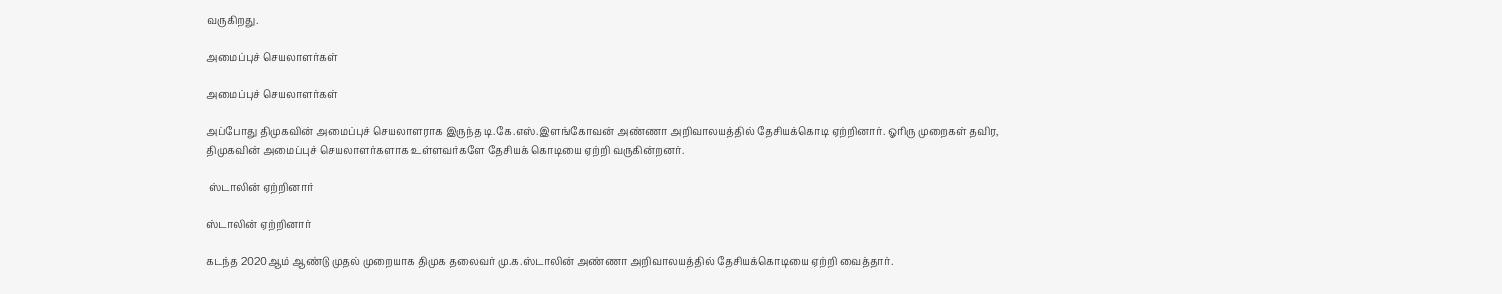வருகிறது.

அமைப்புச் செயலாளர்கள்

அமைப்புச் செயலாளர்கள்

அப்போது திமுகவின் அமைப்புச் செயலாளராக இருந்த டி.கே.எஸ்.இளங்கோவன் அண்ணா அறிவாலயத்தில் தேசியக்கொடி ஏற்றினார். ஓரிரு முறைகள் தவிர, திமுகவின் அமைப்புச் செயலாளர்களாக உள்ளவர்களே தேசியக் கொடியை ஏற்றி வருகின்றனர்.

 ஸ்டாலின் ஏற்றினார்

ஸ்டாலின் ஏற்றினார்

கடந்த 2020ஆம் ஆண்டு முதல் முறையாக திமுக தலைவர் மு.க.ஸ்டாலின் அண்ணா அறிவாலயத்தில் தேசியக்கொடியை ஏற்றி வைத்தார்.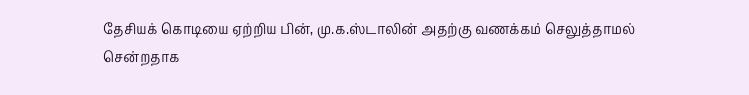தேசியக் கொடியை ஏற்றிய பின், மு.க.ஸ்டாலின் அதற்கு வணக்கம் செலுத்தாமல் சென்றதாக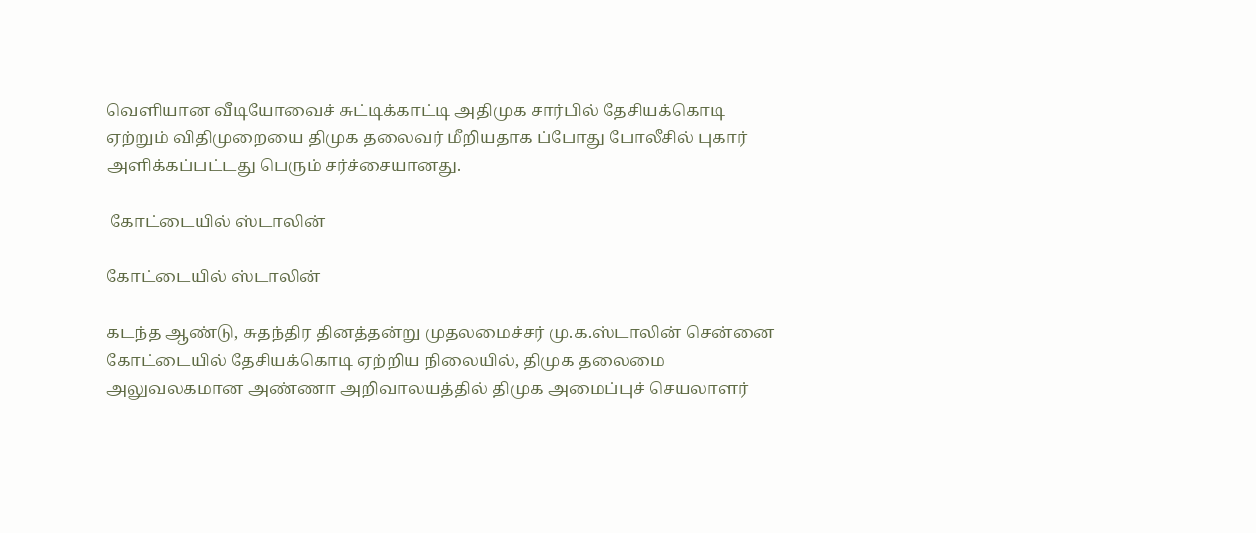வெளியான வீடியோவைச் சுட்டிக்காட்டி அதிமுக சார்பில் தேசியக்கொடி ஏற்றும் விதிமுறையை திமுக தலைவர் மீறியதாக ப்போது போலீசில் புகார் அளிக்கப்பட்டது பெரும் சர்ச்சையானது.

 கோட்டையில் ஸ்டாலின்

கோட்டையில் ஸ்டாலின்

கடந்த ஆண்டு, சுதந்திர தினத்தன்று முதலமைச்சர் மு.க.ஸ்டாலின் சென்னை கோட்டையில் தேசியக்கொடி ஏற்றிய நிலையில், திமுக தலைமை அலுவலகமான அண்ணா அறிவாலயத்தில் திமுக அமைப்புச் செயலாளர்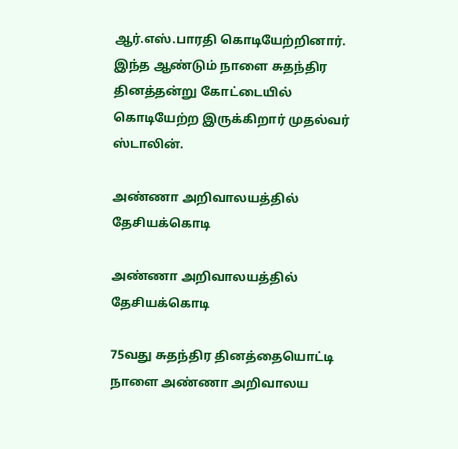ஆர்.எஸ்.பாரதி கொடியேற்றினார். இந்த ஆண்டும் நாளை சுதந்திர தினத்தன்று கோட்டையில் கொடியேற்ற இருக்கிறார் முதல்வர் ஸ்டாலின்.

அண்ணா அறிவாலயத்தில் தேசியக்கொடி

அண்ணா அறிவாலயத்தில் தேசியக்கொடி

75வது சுதந்திர தினத்தையொட்டி நாளை அண்ணா அறிவாலய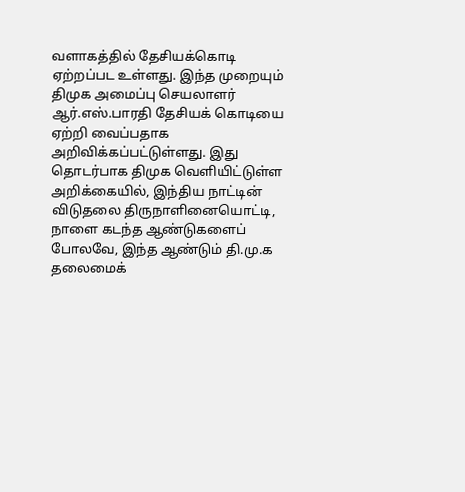வளாகத்தில் தேசியக்கொடி ஏற்றப்பட உள்ளது. இந்த முறையும் திமுக அமைப்பு செயலாளர் ஆர்.எஸ்.பாரதி தேசியக் கொடியை ஏற்றி வைப்பதாக அறிவிக்கப்பட்டுள்ளது. இது தொடர்பாக திமுக வெளியிட்டுள்ள அறிக்கையில், இந்திய நாட்டின் விடுதலை திருநாளினையொட்டி, நாளை கடந்த ஆண்டுகளைப் போலவே, இந்த ஆண்டும் தி.மு.க தலைமைக்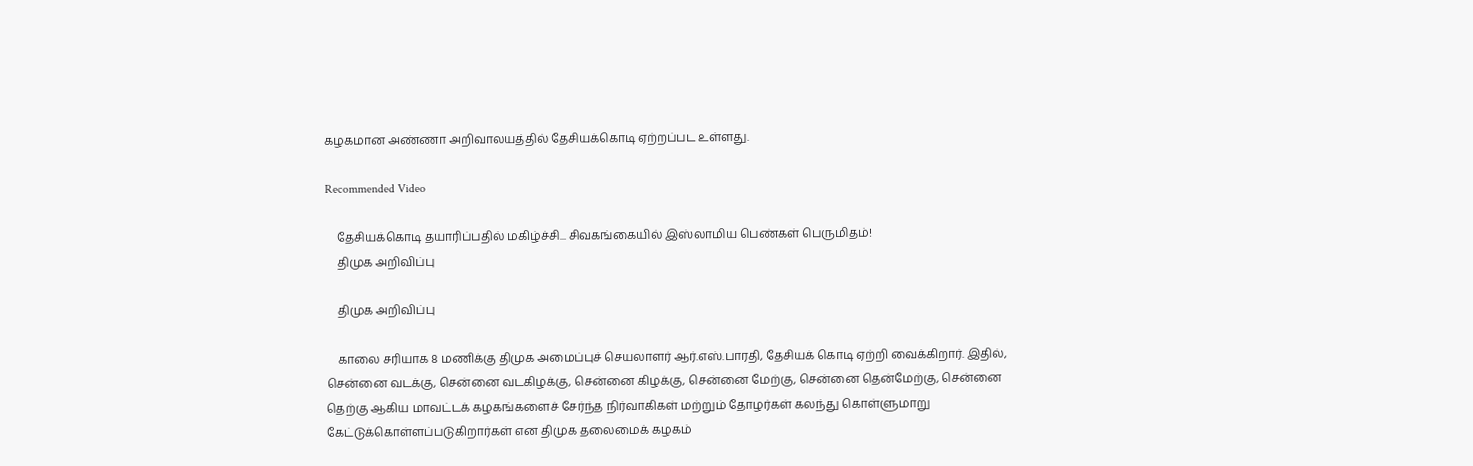கழகமான அண்ணா அறிவாலயத்தில் தேசியக்கொடி ஏற்றப்பட உள்ளது.

Recommended Video

    தேசியக்கொடி தயாரிப்பதில் மகிழ்ச்சி... சிவகங்கையில் இஸ்லாமிய பெண்கள் பெருமிதம்!
    திமுக அறிவிப்பு

    திமுக அறிவிப்பு

    காலை சரியாக 8 மணிக்கு திமுக அமைப்புச் செயலாளர் ஆர்.எஸ்.பாரதி, தேசியக் கொடி ஏற்றி வைக்கிறார். இதில், சென்னை வடக்கு, சென்னை வடகிழக்கு, சென்னை கிழக்கு, சென்னை மேற்கு, சென்னை தென்மேற்கு, சென்னை தெற்கு ஆகிய மாவட்டக் கழகங்களைச் சேர்ந்த நிர்வாகிகள் மற்றும் தோழர்கள் கலந்து கொள்ளுமாறு கேட்டுக்கொள்ளப்படுகிறார்கள் என திமுக தலைமைக் கழகம்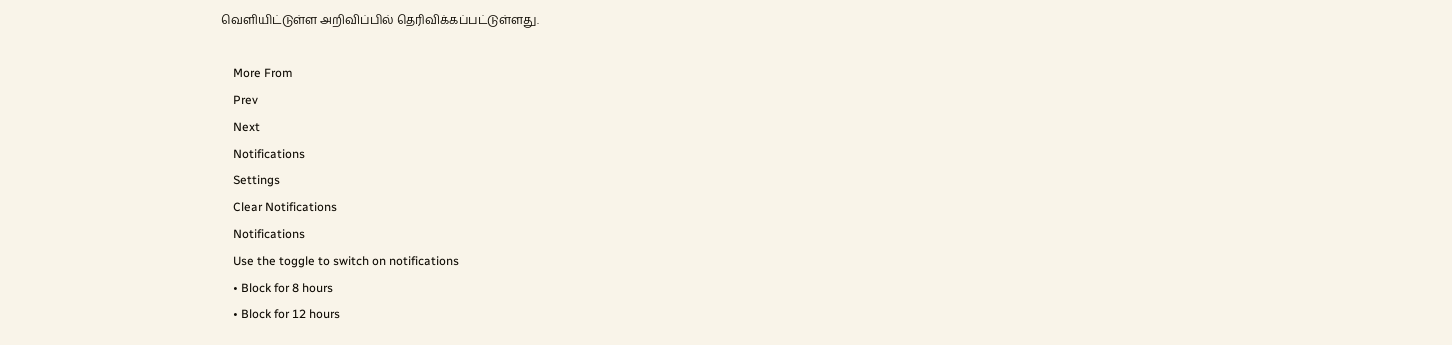வெளியிட்டுள்ள அறிவிப்பில் தெரிவிக்கப்பட்டுள்ளது.

    More From
    Prev
    Next
    Notifications
    Settings
    Clear Notifications
    Notifications
    Use the toggle to switch on notifications
    • Block for 8 hours
    • Block for 12 hours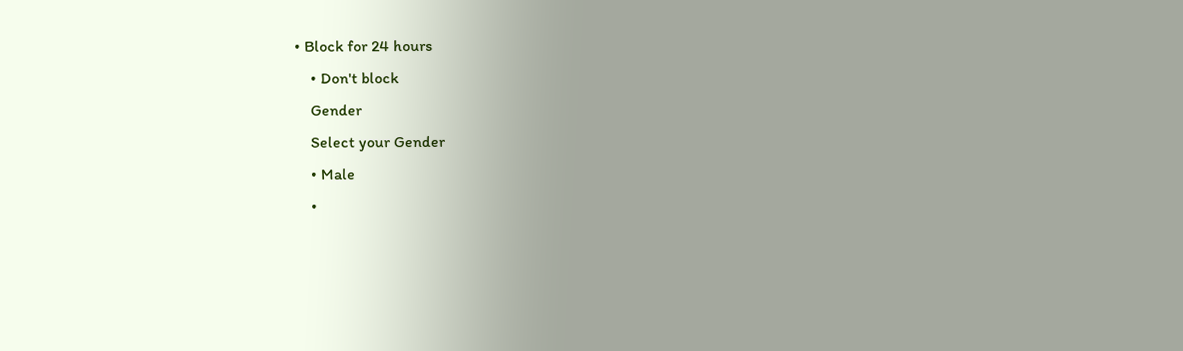• Block for 24 hours
    • Don't block
    Gender
    Select your Gender
    • Male
    •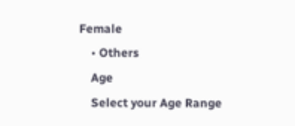Female
    • Others
    Age
    Select your Age Range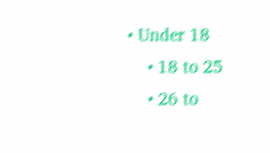• Under 18
    • 18 to 25
    • 26 to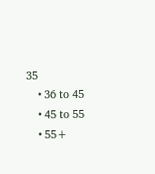35
    • 36 to 45
    • 45 to 55
    • 55+